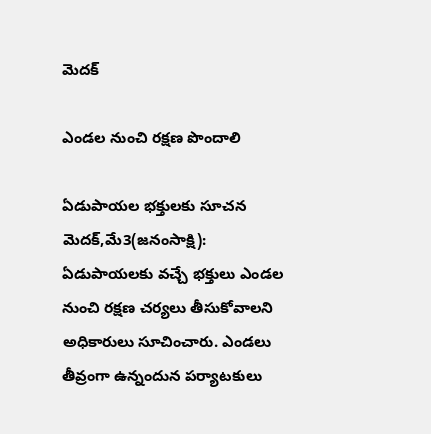మెదక్

ఎండల నుంచి రక్షణ పొందాలి

ఏడుపాయల భక్తులకు సూచన మెదక్‌,మే3(జ‌నంసాక్షి): ఏడుపాయలకు వచ్చే భక్తులు ఎండల నుంచి రక్షణ చర్యలు తీసుకోవాలని అధికారులు సూచించారు. ఎండలు తీవ్రంగా ఉన్నందున పర్యాటకులు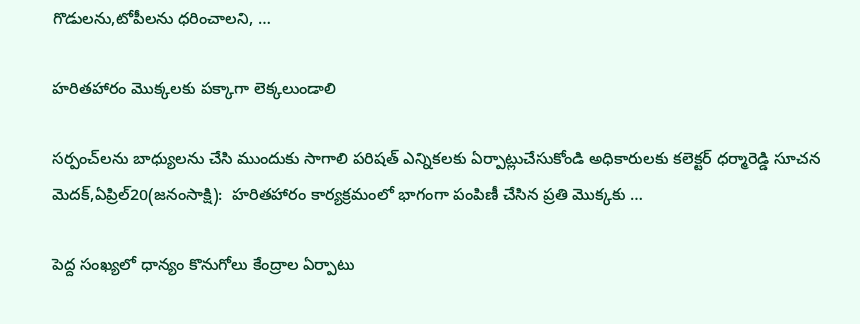గొడులను,టోపీలను ధరించాలని, …

హరితహారం మొక్కలకు పక్కాగా లెక్కలుండాలి

సర్పంచ్‌లను బాధ్యులను చేసి ముందుకు సాగాలి పరిషత్‌ ఎన్నికలకు ఏర్పాట్లుచేసుకోండి అధికారులకు కలెక్టర్‌ ధర్మారెడ్డి సూచన మెదక్‌,ఏప్రిల్‌20(జ‌నంసాక్షి):  హరితహారం కార్యక్రమంలో భాగంగా పంపిణీ చేసిన ప్రతి మొక్కకు …

పెద్ద సంఖ్యలో ధాన్యం కొనుగోలు కేంద్రాల ఏర్పాటు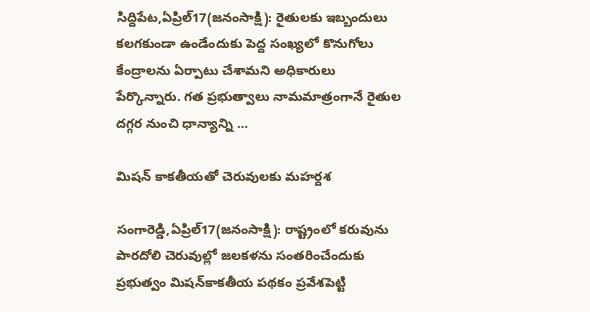సిద్దిపేట,ఏప్రిల్‌17(జ‌నంసాక్షి): రైతులకు ఇబ్బందులు కలగకుండా ఉండేందుకు పెద్ద సంఖ్యలో కొనుగోలు కేంద్రాలను ఏర్పాటు చేశామని అధికారులు పేర్కొన్నారు. గత ప్రభుత్వాలు నామమాత్రంగానే రైతుల దగ్గర నుంచి ధాన్యాన్ని …

మిషన్‌ కాకతీయతో చెరువులకు మహర్దశ

సంగారెడ్డి,ఏప్రిల్‌17(జ‌నంసాక్షి): రాష్ట్రంలో కరువును పారదోలి చెరువుల్లో జలకళను సంతరించేందుకు  ప్రభుత్వం మిషన్‌కాకతీయ పథకం ప్రవేశపెట్టి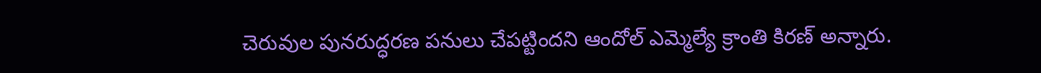చెరువుల పునరుద్ధరణ పనులు చేపట్టిందని ఆందోల్‌ ఎమ్మెల్యే క్రాంతి కిరణ్‌ అన్నారు.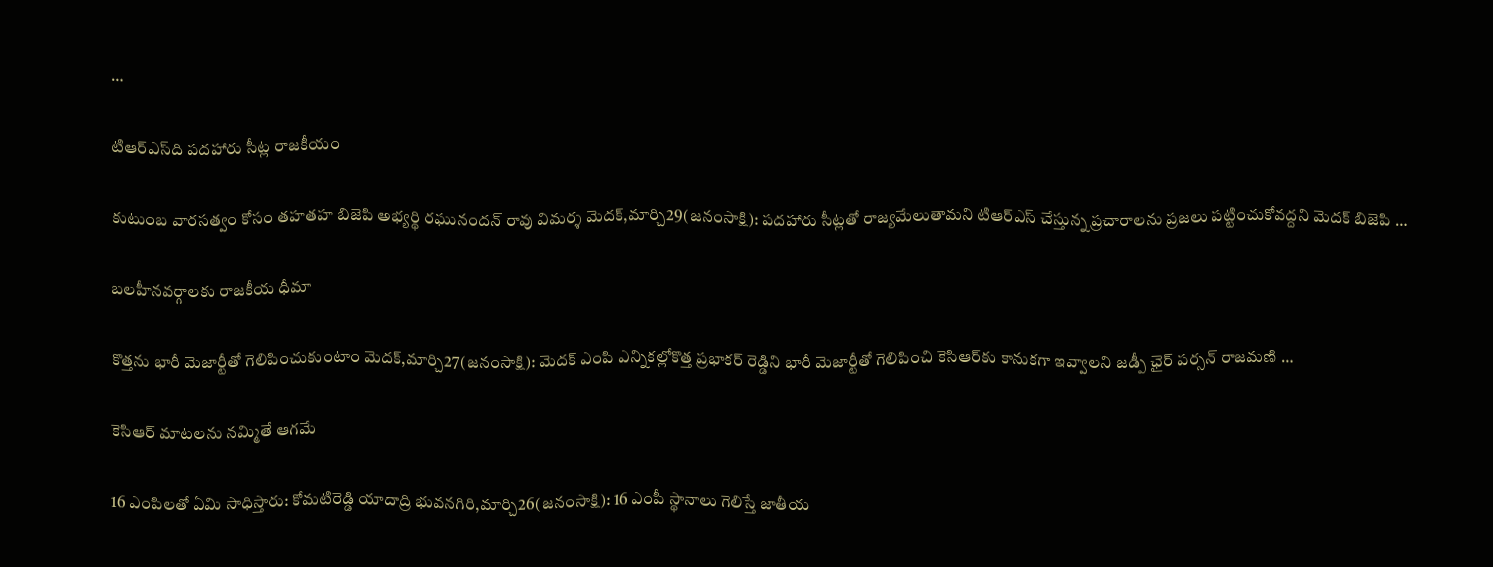…

టిఆర్‌ఎస్‌ది పదహారు సీట్ల రాజకీయం

కుటుంబ వారసత్వం కోసం తహతహ బిజెపి అభ్యర్థి రఘునందన్‌ రావు విమర్శ మెదక్‌,మార్చి29(జ‌నంసాక్షి): పదహారు సీట్లతో రాజ్యమేలుతామని టిఆర్‌ఎస్‌ చేస్తున్న ప్రచారాలను ప్రజలు పట్టించుకోవద్దని మెదక్‌ బిజెపి …

బలహీనవర్గాలకు రాజకీయ ధీమా

కొత్తను భారీ మెజార్టీతో గెలిపించుకుంటాం మెదక్‌,మార్చి27(జ‌నంసాక్షి): మెదక్‌ ఎంపి ఎన్నికల్లోకొత్త ప్రభాకర్‌ రెడ్డిని భారీ మెజార్టీతో గెలిపించి కెసిఆర్‌కు కానుకగా ఇవ్వాలని జడ్పీ ఛైర్‌ పర్సన్‌ రాజమణి …

కెసిఆర్‌ మాటలను నమ్మితే ఆగమే

16 ఎంపిలతో ఏమి సాధిస్తారు: కోమటిరెడ్డి యాదాద్రి భువనగిరి,మార్చి26(జ‌నంసాక్షి): 16 ఎంపీ స్థానాలు గెలిస్తే జాతీయ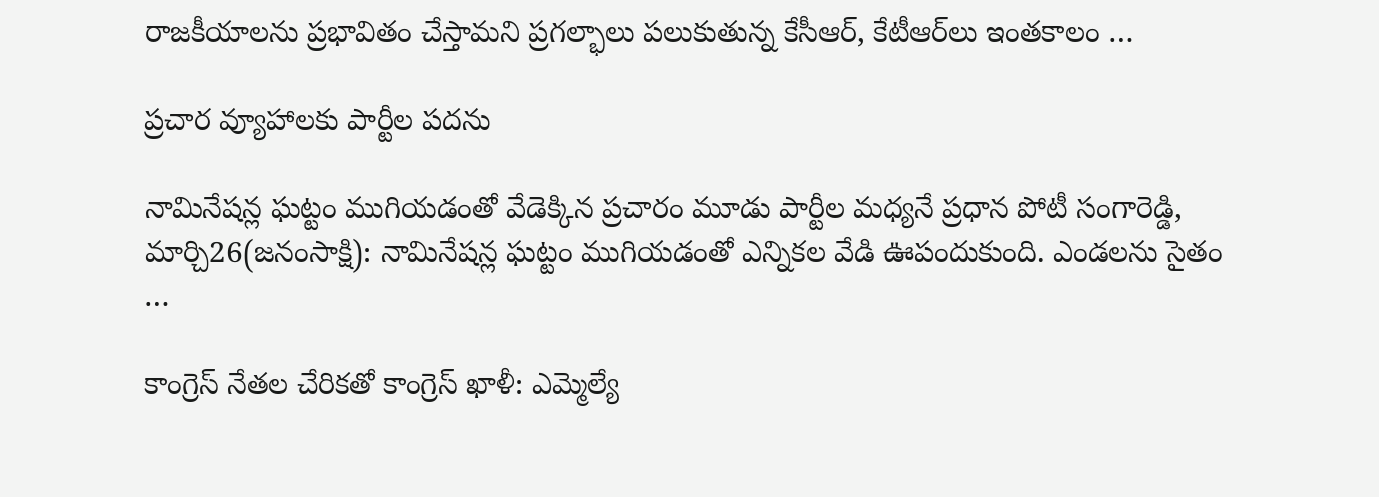రాజకీయాలను ప్రభావితం చేస్తామని ప్రగల్భాలు పలుకుతున్న కేసీఆర్‌, కేటీఆర్‌లు ఇంతకాలం …

ప్రచార వ్యూహాలకు పార్టీల పదను

నామినేషన్ల ఘట్టం ముగియడంతో వేడెక్కిన ప్రచారం మూడు పార్టీల మధ్యనే ప్రధాన పోటీ సంగారెడ్డి, మార్చి26(జ‌నంసాక్షి): నామినేషన్ల ఘట్టం ముగియడంతో ఎన్నికల వేడి ఊపందుకుంది. ఎండలను సైతం …

కాంగ్రెస్‌ నేతల చేరికతో కాంగ్రెస్‌ ఖాళీ: ఎమ్మెల్యే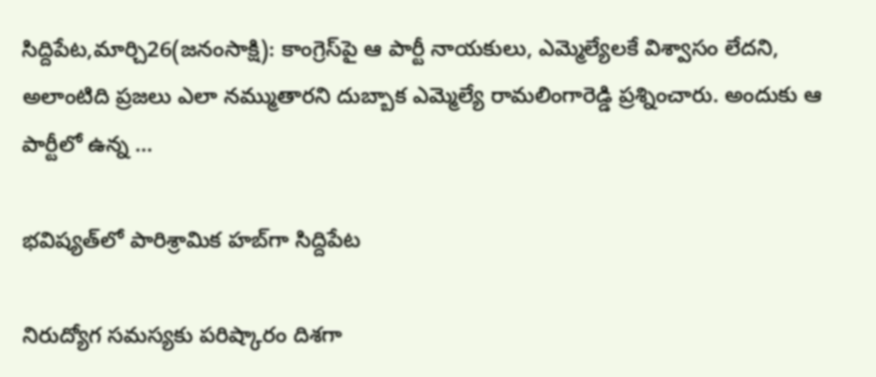సిద్దిపేట,మార్చి26(జ‌నంసాక్షి): కాంగ్రెస్‌పై ఆ పార్టీ నాయకులు, ఎమ్మెల్యేలకే విశ్వాసం లేదని, అలాంటిది ప్రజలు ఎలా నమ్ముతారని దుబ్బాక ఎమ్మెల్యే రామలింగారెడ్డి ప్రశ్నించారు. అందుకు ఆ పార్టీలో ఉన్న …

భవిష్యత్‌లో పారిశ్రామిక హబ్‌గా సిద్దిపేట

నిరుద్యోగ సమస్యకు పరిష్కారం దిశగా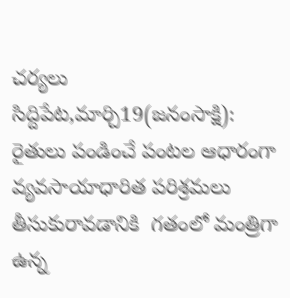చర్యలు సిద్దిపేట,మార్చి19(జ‌నంసాక్షి):  రైతులు పండించే పంటల ఆధారంగా వ్యవసాయాధారిత పరిశ్రమలు తీసుకురావడానికి  గతంలో మంత్రిగా ఉన్న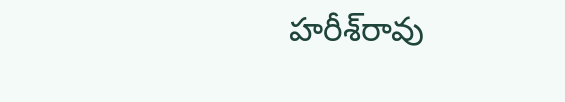హరీశ్‌రావు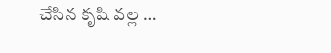చేసిన కృషి వల్ల …